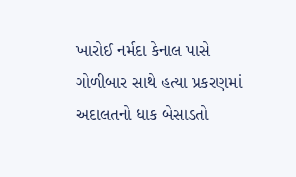ખારોઈ નર્મદા કેનાલ પાસે ગોળીબાર સાથે હત્યા પ્રકરણમાં અદાલતનો ધાક બેસાડતો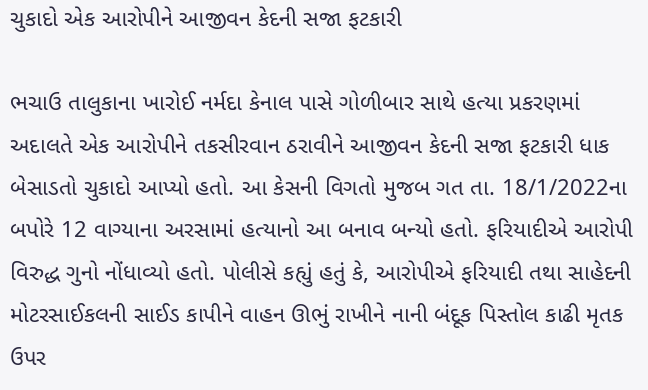ચુકાદો એક આરોપીને આજીવન કેદની સજા ફટકારી

ભચાઉ તાલુકાના ખારોઈ નર્મદા કેનાલ પાસે ગોળીબાર સાથે હત્યા પ્રકરણમાં અદાલતે એક આરોપીને તકસીરવાન ઠરાવીને આજીવન કેદની સજા ફટકારી ધાક બેસાડતો ચુકાદો આપ્યો હતો. આ કેસની વિગતો મુજબ ગત તા. 18/1/2022ના બપોરે 12 વાગ્યાના અરસામાં હત્યાનો આ બનાવ બન્યો હતો. ફરિયાદીએ આરોપી વિરુદ્ધ ગુનો નોંધાવ્યો હતો. પોલીસે કહ્યું હતું કે, આરોપીએ ફરિયાદી તથા સાહેદની મોટરસાઈકલની સાઈડ કાપીને વાહન ઊભું રાખીને નાની બંદૂક પિસ્તોલ કાઢી મૃતક ઉપર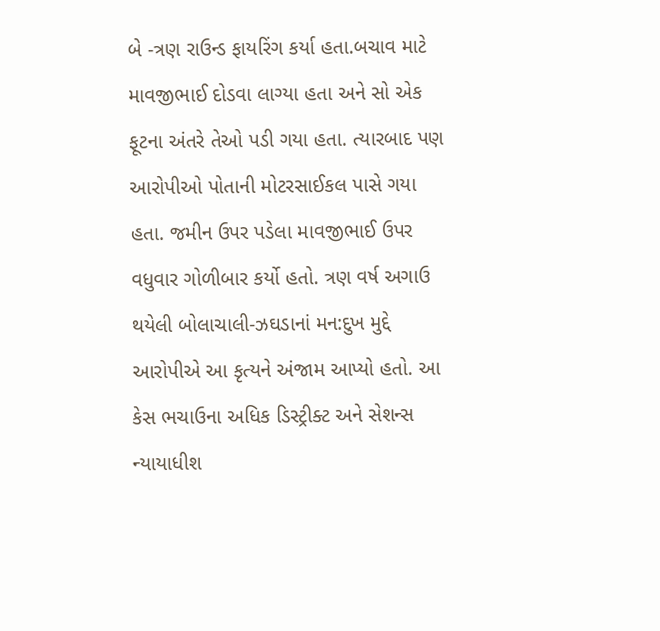બે -ત્રણ રાઉન્ડ ફાયરિંગ કર્યા હતા.બચાવ માટે માવજીભાઈ દોડવા લાગ્યા હતા અને સો એક ફૂટના અંતરે તેઓ પડી ગયા હતા. ત્યારબાદ પણ આરોપીઓ પોતાની મોટરસાઈકલ પાસે ગયા હતા. જમીન ઉપર પડેલા માવજીભાઈ ઉપર વધુવાર ગોળીબાર કર્યો હતો. ત્રણ વર્ષ અગાઉ થયેલી બોલાચાલી-ઝઘડાનાં મન:દુખ મુદ્દે આરોપીએ આ કૃત્યને અંજામ આપ્યો હતો. આ કેસ ભચાઉના અધિક ડિસ્ટ્રીક્ટ અને સેશન્સ ન્યાયાધીશ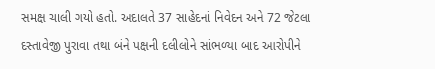સમક્ષ ચાલી ગયો હતો. અદાલતે 37 સાહેદનાં નિવેદન અને 72 જેટલા દસ્તાવેજી પુરાવા તથા બંને પક્ષની દલીલોને સાંભળ્યા બાદ આરોપીને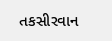તકસીરવાન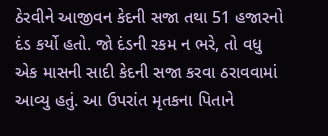ઠેરવીને આજીવન કેદની સજા તથા 51 હજારનો દંડ કર્યો હતો. જો દંડની રકમ ન ભરે, તો વધુ એક માસની સાદી કેદની સજા કરવા ઠરાવવામાં આવ્યુ હતું. આ ઉપરાંત મૃતકના પિતાને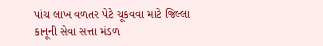પાંચ લાખ વળતર પેટે ચૂકવવા માટે જિલ્લા કાનૂની સેવા સત્તા મંડળ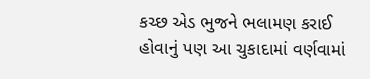કચ્છ એડ ભુજને ભલામણ કરાઈ હોવાનું પણ આ ચુકાદામાં વર્ણવામાં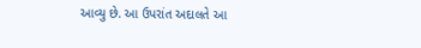આવ્યુ છે. આ ઉપરાંત અદાલતે આ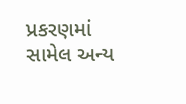પ્રકરણમાં સામેલ અન્ય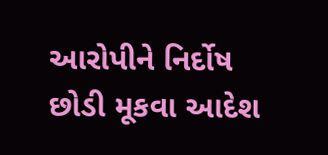આરોપીને નિર્દોષ છોડી મૂકવા આદેશ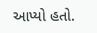આપ્યો હતો.